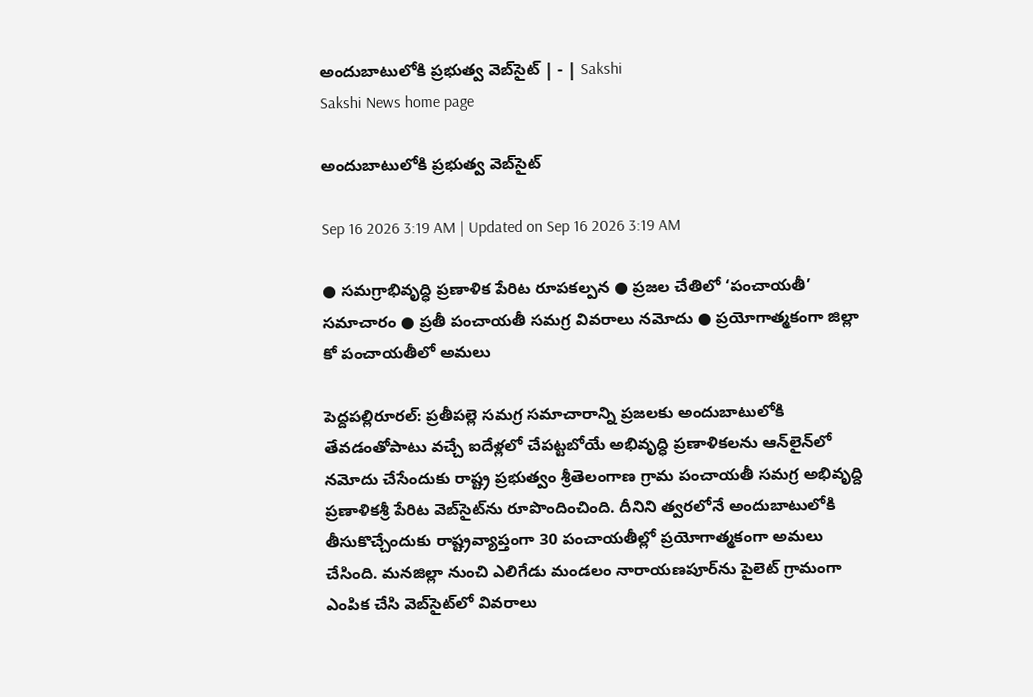అందుబాటులోకి ప్రభుత్వ వెబ్‌సైట్‌ | - | Sakshi
Sakshi News home page

అందుబాటులోకి ప్రభుత్వ వెబ్‌సైట్‌

Sep 16 2026 3:19 AM | Updated on Sep 16 2026 3:19 AM

● సమగ్రాభివృద్ధి ప్రణాళిక పేరిట రూపకల్పన ● ప్రజల చేతిలో ‘పంచాయతీ’ సమాచారం ● ప్రతీ పంచాయతీ సమగ్ర వివరాలు నమోదు ● ప్రయోగాత్మకంగా జిల్లా కో పంచాయతీలో అమలు

పెద్దపల్లిరూరల్‌: ప్రతీపల్లె సమగ్ర సమాచారాన్ని ప్రజలకు అందుబాటులోకి తేవడంతోపాటు వచ్చే ఐదేళ్లలో చేపట్టబోయే అభివృద్ధి ప్రణాళికలను ఆన్‌లైన్‌లో నమోదు చేసేందుకు రాష్ట్ర ప్రభుత్వం శ్రీతెలంగాణ గ్రామ పంచాయతీ సమగ్ర అభివృద్ది ప్రణాళికశ్రీ పేరిట వెబ్‌సైట్‌ను రూపొందించింది. దీనిని త్వరలోనే అందుబాటులోకి తీసుకొచ్చేందుకు రాష్ట్రవ్యాప్తంగా 30 పంచాయతీల్లో ప్రయోగాత్మకంగా అమలు చేసింది. మనజిల్లా నుంచి ఎలిగేడు మండలం నారాయణపూర్‌ను పైలెట్‌ గ్రామంగా ఎంపిక చేసి వెబ్‌సైట్‌లో వివరాలు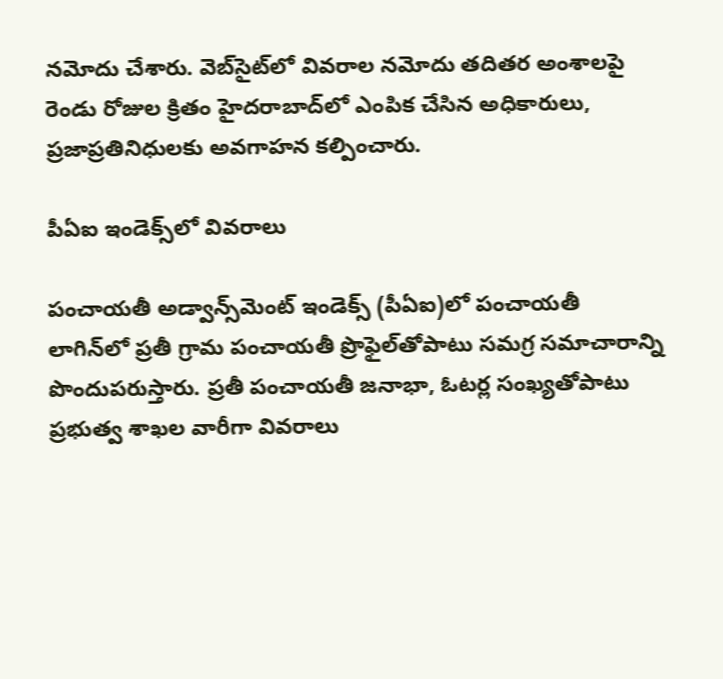నమోదు చేశారు. వెబ్‌సైట్‌లో వివరాల నమోదు తదితర అంశాలపై రెండు రోజుల క్రితం హైదరాబాద్‌లో ఎంపిక చేసిన అధికారులు, ప్రజాప్రతినిధులకు అవగాహన కల్పించారు.

పీఏఐ ఇండెక్స్‌లో వివరాలు

పంచాయతీ అడ్వాన్స్‌మెంట్‌ ఇండెక్స్‌ (పీఏఐ)లో పంచాయతీ లాగిన్‌లో ప్రతీ గ్రామ పంచాయతీ ప్రొఫైల్‌తోపాటు సమగ్ర సమాచారాన్ని పొందుపరుస్తారు. ప్రతీ పంచాయతీ జనాభా, ఓటర్ల సంఖ్యతోపాటు ప్రభుత్వ శాఖల వారీగా వివరాలు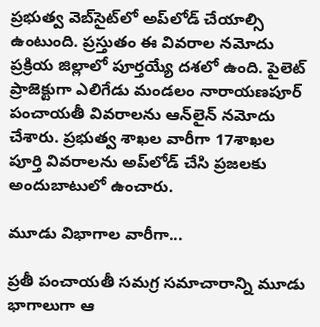ప్రభుత్వ వెబ్‌సైట్‌లో అప్‌లోడ్‌ చేయాల్సి ఉంటుంది. ప్రస్తుతం ఈ వివరాల నమోదు ప్రక్రియ జిల్లాలో పూర్తయ్యే దశలో ఉంది. పైలెట్‌ ప్రాజెక్టుగా ఎలిగేడు మండలం నారాయణపూర్‌ పంచాయతీ వివరాలను ఆన్‌లైన్‌ నమోదు చేశారు. ప్రభుత్వ శాఖల వారీగా 17శాఖల పూర్తి వివరాలను అప్‌లోడ్‌ చేసి ప్రజలకు అందుబాటులో ఉంచారు.

మూడు విభాగాల వారీగా...

ప్రతీ పంచాయతీ సమగ్ర సమాచారాన్ని మూడు భాగాలుగా ఆ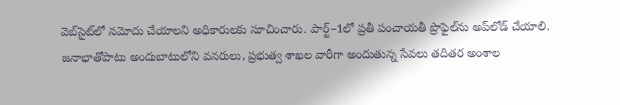వెబ్‌సైట్‌లో నమోదు చేయాలని అధికారులకు సూచించారు. పార్ట్‌–1లో ప్రతీ పంచాయతీ ప్రొఫైల్‌ను అప్‌లోడ్‌ చేయాలి. జనాభాతోపాటు అందుబాటులోని వనరులు, ప్రభుత్వ శాఖల వారీగా అందుతున్న సేవలు తదితర అంశాల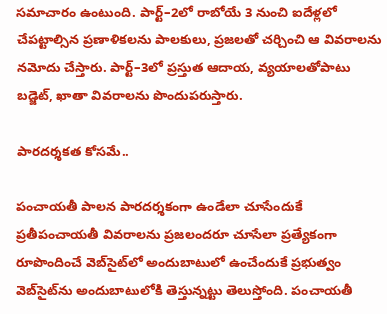సమాచారం ఉంటుంది. పార్ట్‌–2లో రాబోయే 3 నుంచి ఐదేళ్లలో చేపట్టాల్సిన ప్రణాళికలను పాలకులు, ప్రజలతో చర్చించి ఆ వివరాలను నమోదు చేస్తారు. పార్ట్‌–3లో ప్రస్తుత ఆదాయ, వ్యయాలతోపాటు బడ్జెట్‌, ఖాతా వివరాలను పొందుపరుస్తారు.

పారదర్శకత కోసమే..

పంచాయతీ పాలన పారదర్శకంగా ఉండేలా చూసేందుకే ప్రతీపంచాయతీ వివరాలను ప్రజలందరూ చూసేలా ప్రత్యేకంగా రూపొందించే వెబ్‌సైట్‌లో అందుబాటులో ఉంచేందుకే ప్రభుత్వం వెబ్‌సైట్‌ను అందుబాటులోకి తెస్తున్నట్టు తెలుస్తోంది. పంచాయతీ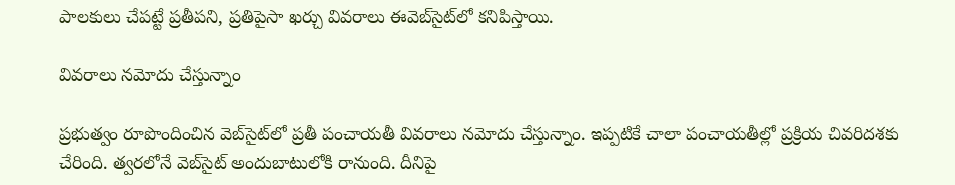పాలకులు చేపట్టే ప్రతీపని, ప్రతిపైసా ఖర్చు వివరాలు ఈవెబ్‌సైట్‌లో కనిపిస్తాయి.

వివరాలు నమోదు చేస్తున్నాం

ప్రభుత్వం రూపొందించిన వెబ్‌సైట్‌లో ప్రతీ పంచాయతీ వివరాలు నమోదు చేస్తున్నాం. ఇప్పటికే చాలా పంచాయతీల్లో ప్రక్రియ చివరిదశకు చేరింది. త్వరలోనే వెబ్‌సైట్‌ అందుబాటులోకి రానుంది. దీనిపై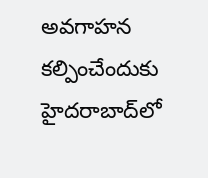అవగాహన కల్పించేందుకు హైదరాబాద్‌లో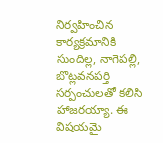నిర్వహించిన కార్యక్రమానికి సుందిల్ల, నాగెపల్లి, బొట్లవనపర్తి సర్పంచులతో కలిసి హాజరయ్యా. ఈ విషయమై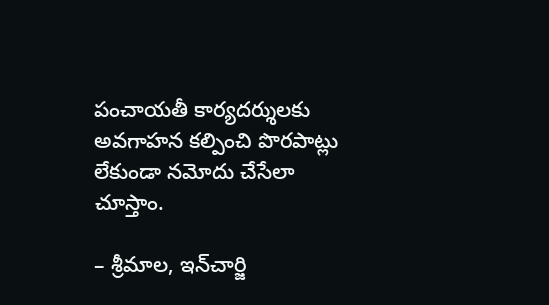పంచాయతీ కార్యదర్శులకు అవగాహన కల్పించి పొరపాట్లు లేకుండా నమోదు చేసేలా చూస్తాం.

– శ్రీమాల, ఇన్‌చార్జి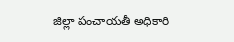జిల్లా పంచాయతీ అధికారి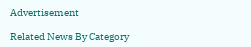Advertisement

Related News By Category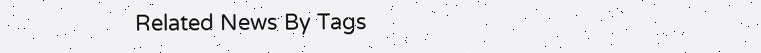Related News By Tags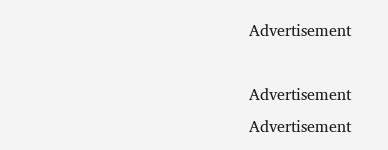Advertisement

Advertisement
Advertisement